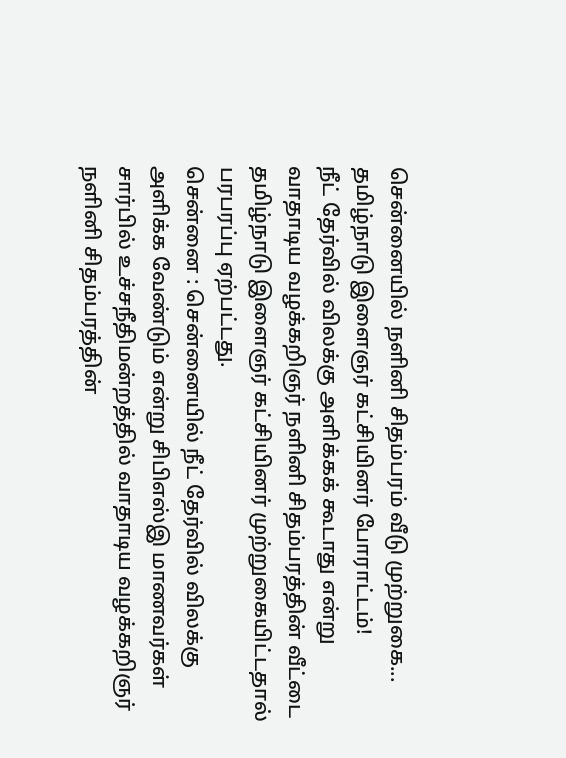சென்னையில் நளினி சிதம்பரம் வீடு முற்றுகை... தமிழ்நாடு இளைஞர் கட்சியினர் போராட்டம்!
நீட் தேர்வில் விலக்கு அளிக்கக் கூடாது என்று வாதாடிய வழக்கறிஞர் நளினி சிதம்பரத்தின் வீட்டை தமிழ்நாடு இளைஞர் கட்சியினர் முற்றுகையிட்டதால் பரபரப்பு ஏற்பட்டது.
சென்னை : சென்னையில் நீட் தேர்வில் விலக்கு அளிக்க வேண்டும் என்று சிபிஎஸ்இ மாணவர்கள் சார்பில் உச்சநீதிமன்றத்தில் வாதாடிய வழக்கறிஞர் நளினி சிதம்பரத்தின்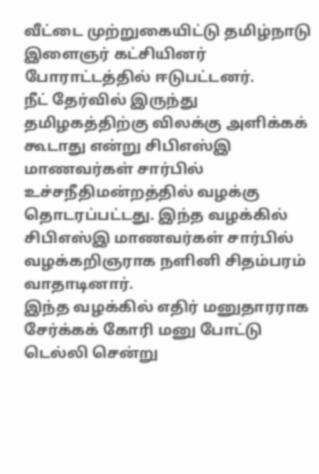வீட்டை முற்றுகையிட்டு தமிழ்நாடு இளைஞர் கட்சியினர் போராட்டத்தில் ஈடுபட்டனர்.
நீட் தேர்வில் இருந்து தமிழகத்திற்கு விலக்கு அளிக்கக் கூடாது என்று சிபிஎஸ்இ மாணவர்கள் சார்பில் உச்சநீதிமன்றத்தில் வழக்கு தொடரப்பட்டது. இந்த வழக்கில் சிபிஎஸ்இ மாணவர்கள் சார்பில் வழக்கறிஞராக நளினி சிதம்பரம் வாதாடினார்.
இந்த வழக்கில் எதிர் மனுதாரராக சேர்க்கக் கோரி மனு போட்டு டெல்லி சென்று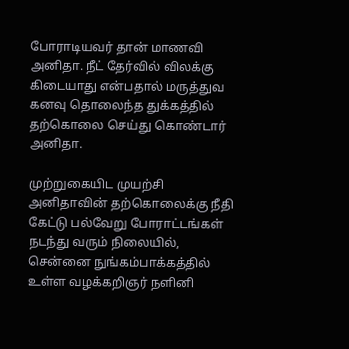போராடியவர் தான் மாணவி அனிதா. நீட் தேர்வில் விலக்கு கிடையாது என்பதால் மருத்துவ கனவு தொலைந்த துக்கத்தில் தற்கொலை செய்து கொண்டார் அனிதா.

முற்றுகையிட முயற்சி
அனிதாவின் தற்கொலைக்கு நீதி கேட்டு பல்வேறு போராட்டங்கள் நடந்து வரும் நிலையில், சென்னை நுங்கம்பாக்கத்தில் உள்ள வழக்கறிஞர் நளினி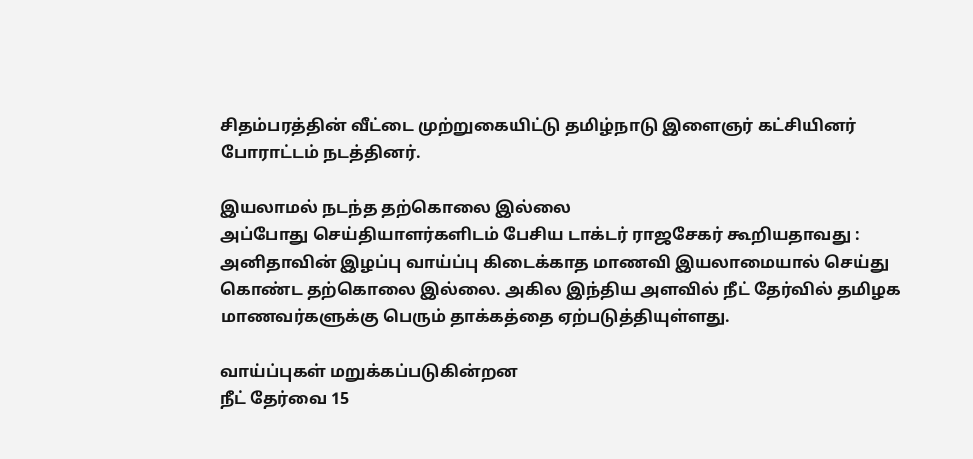சிதம்பரத்தின் வீட்டை முற்றுகையிட்டு தமிழ்நாடு இளைஞர் கட்சியினர் போராட்டம் நடத்தினர்.

இயலாமல் நடந்த தற்கொலை இல்லை
அப்போது செய்தியாளர்களிடம் பேசிய டாக்டர் ராஜசேகர் கூறியதாவது : அனிதாவின் இழப்பு வாய்ப்பு கிடைக்காத மாணவி இயலாமையால் செய்து கொண்ட தற்கொலை இல்லை. அகில இந்திய அளவில் நீட் தேர்வில் தமிழக மாணவர்களுக்கு பெரும் தாக்கத்தை ஏற்படுத்தியுள்ளது.

வாய்ப்புகள் மறுக்கப்படுகின்றன
நீட் தேர்வை 15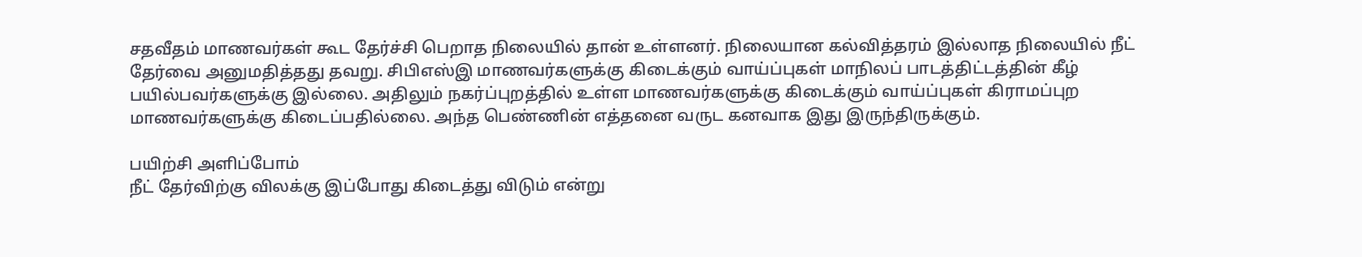சதவீதம் மாணவர்கள் கூட தேர்ச்சி பெறாத நிலையில் தான் உள்ளனர். நிலையான கல்வித்தரம் இல்லாத நிலையில் நீட் தேர்வை அனுமதித்தது தவறு. சிபிஎஸ்இ மாணவர்களுக்கு கிடைக்கும் வாய்ப்புகள் மாநிலப் பாடத்திட்டத்தின் கீழ் பயில்பவர்களுக்கு இல்லை. அதிலும் நகர்ப்புறத்தில் உள்ள மாணவர்களுக்கு கிடைக்கும் வாய்ப்புகள் கிராமப்புற மாணவர்களுக்கு கிடைப்பதில்லை. அந்த பெண்ணின் எத்தனை வருட கனவாக இது இருந்திருக்கும்.

பயிற்சி அளிப்போம்
நீட் தேர்விற்கு விலக்கு இப்போது கிடைத்து விடும் என்று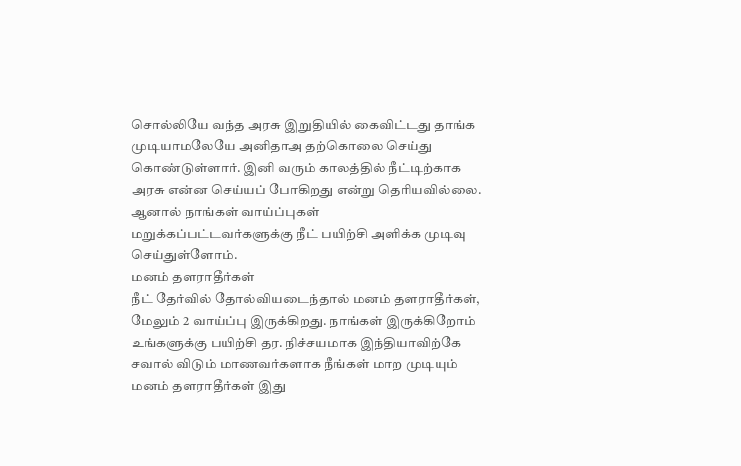சொல்லியே வந்த அரசு இறுதியில் கைவிட்டது தாங்க முடியாமலேயே அனிதாஅ தற்கொலை செய்து கொண்டுள்ளார். இனி வரும் காலத்தில் நீட்டிற்காக அரசு என்ன செய்யப் போகிறது என்று தெரியவில்லை. ஆனால் நாங்கள் வாய்ப்புகள் மறுக்கப்பட்டவர்களுக்கு நீட் பயிற்சி அளிக்க முடிவு செய்துள்ளோம்.
மனம் தளராதீர்கள்
நீட் தேர்வில் தோல்வியடைந்தால் மனம் தளராதீர்கள், மேலும் 2 வாய்ப்பு இருக்கிறது. நாங்கள் இருக்கிறோம் உங்களுக்கு பயிற்சி தர. நிச்சயமாக இந்தியாவிற்கே சவால் விடும் மாணவர்களாக நீங்கள் மாற முடியும் மனம் தளராதீர்கள் இது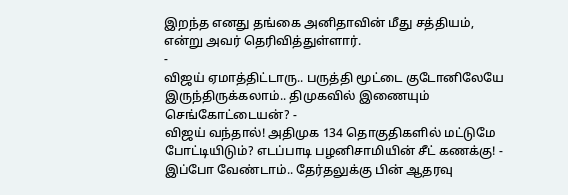இறந்த எனது தங்கை அனிதாவின் மீது சத்தியம், என்று அவர் தெரிவித்துள்ளார்.
-
விஜய் ஏமாத்திட்டாரு.. பருத்தி மூட்டை குடோனிலேயே இருந்திருக்கலாம்.. திமுகவில் இணையும் செங்கோட்டையன்? -
விஜய் வந்தால்! அதிமுக 134 தொகுதிகளில் மட்டுமே போட்டியிடும்? எடப்பாடி பழனிசாமியின் சீட் கணக்கு! -
இப்போ வேண்டாம்.. தேர்தலுக்கு பின் ஆதரவு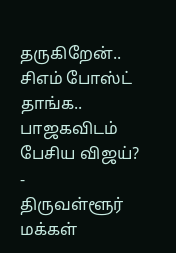தருகிறேன்.. சிஎம் போஸ்ட் தாங்க.. பாஜகவிடம் பேசிய விஜய்? -
திருவள்ளூர் மக்கள்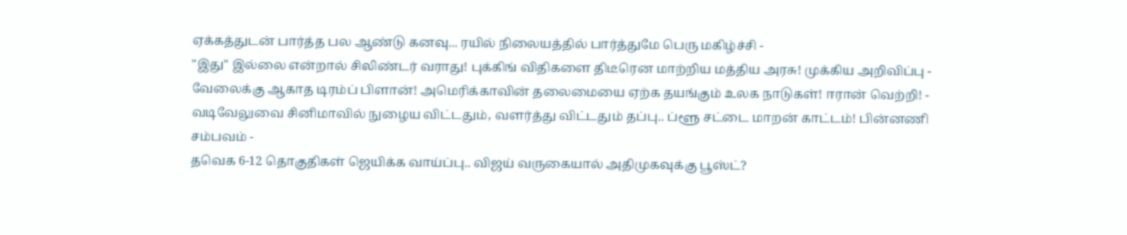ஏக்கத்துடன் பார்த்த பல ஆண்டு கனவு... ரயில் நிலையத்தில் பார்த்துமே பெரு மகிழ்ச்சி -
"இது" இல்லை என்றால் சிலிண்டர் வராது! புக்கிங் விதிகளை திடீரென மாற்றிய மத்திய அரசு! முக்கிய அறிவிப்பு -
வேலைக்கு ஆகாத டிரம்ப் பிளான்! அமெரிக்காவின் தலைமையை ஏற்க தயங்கும் உலக நாடுகள்! ஈரான் வெற்றி! -
வடிவேலுவை சினிமாவில் நுழைய விட்டதும், வளர்த்து விட்டதும் தப்பு.. ப்ளூ சட்டை மாறன் காட்டம்! பின்னணி சம்பவம் -
தவெக 6-12 தொகுதிகள் ஜெயிக்க வாய்ப்பு.. விஜய் வருகையால் அதிமுகவுக்கு பூஸ்ட்?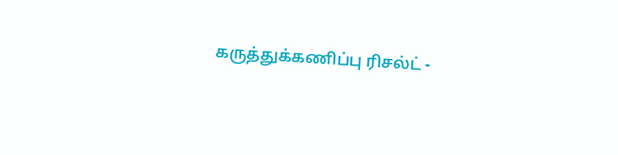கருத்துக்கணிப்பு ரிசல்ட் -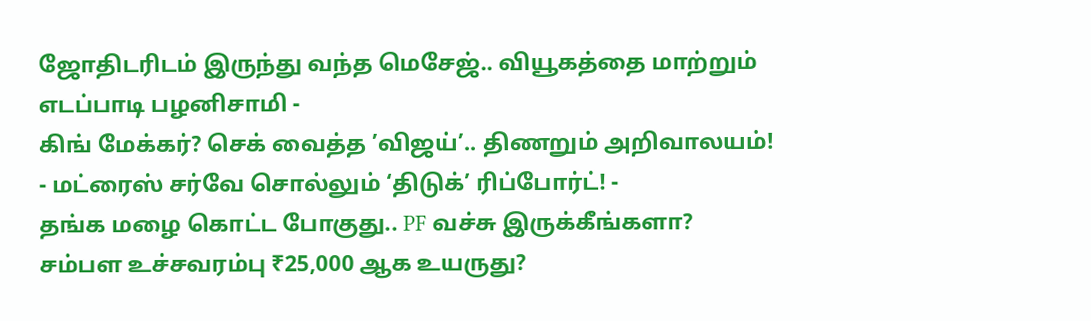ஜோதிடரிடம் இருந்து வந்த மெசேஜ்.. வியூகத்தை மாற்றும் எடப்பாடி பழனிசாமி -
கிங் மேக்கர்? செக் வைத்த ’விஜய்’.. திணறும் அறிவாலயம்! - மட்ரைஸ் சர்வே சொல்லும் ‘திடுக்’ ரிப்போர்ட்! -
தங்க மழை கொட்ட போகுது.. PF வச்சு இருக்கீங்களா? சம்பள உச்சவரம்பு ₹25,000 ஆக உயருது?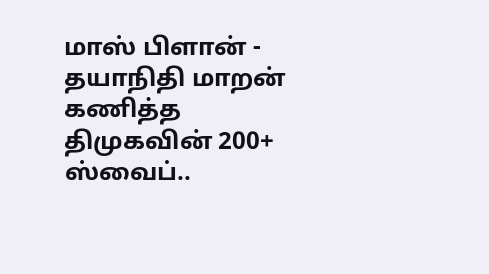மாஸ் பிளான் -
தயாநிதி மாறன் கணித்த திமுகவின் 200+ ஸ்வைப்..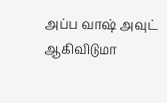அப்ப வாஷ் அவுட் ஆகிவிடுமா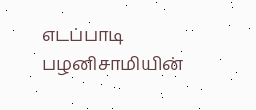எடப்பாடி பழனிசாமியின்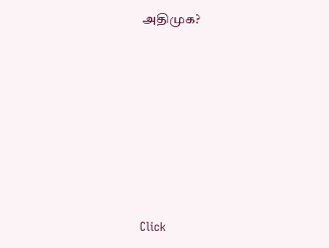அதிமுக?












Click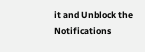it and Unblock the Notifications